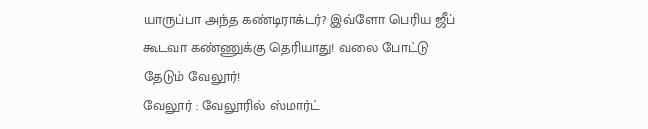யாருப்பா அந்த கண்டிராக்டர்? இவ்ளோ பெரிய ஜீப் கூடவா கண்ணுக்கு தெரியாது! வலை போட்டு தேடும் வேலூர்!
வேலூர் : வேலூரில் ஸ்மார்ட்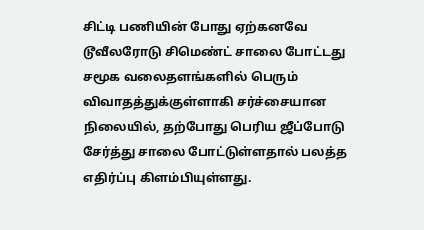சிட்டி பணியின் போது ஏற்கனவே டூவீலரோடு சிமெண்ட் சாலை போட்டது சமூக வலைதளங்களில் பெரும் விவாதத்துக்குள்ளாகி சர்ச்சையான நிலையில், தற்போது பெரிய ஜீப்போடு சேர்த்து சாலை போட்டுள்ளதால் பலத்த எதிர்ப்பு கிளம்பியுள்ளது.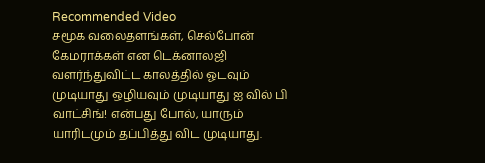Recommended Video
சமூக வலைதளங்கள், செல்போன் கேமராக்கள் என டெக்னாலஜி வளர்ந்துவிட்ட காலத்தில் ஓடவும் முடியாது ஒழியவும் முடியாது ஐ வில் பி வாட்சிங்! என்பது போல், யாரும் யாரிடமும் தப்பித்து விட முடியாது.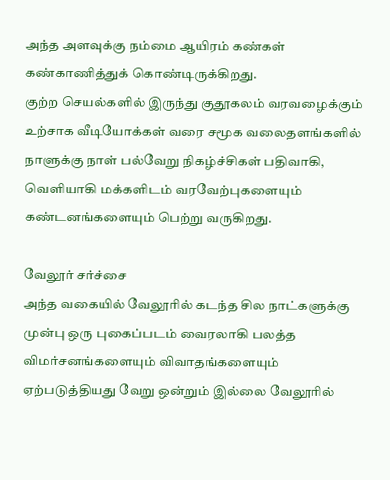அந்த அளவுக்கு நம்மை ஆயிரம் கண்கள் கண்காணித்துக் கொண்டிருக்கிறது.
குற்ற செயல்களில் இருந்து குதூகலம் வரவழைக்கும் உற்சாக வீடியோக்கள் வரை சமூக வலைதளங்களில் நாளுக்கு நாள் பல்வேறு நிகழ்ச்சிகள் பதிவாகி, வெளியாகி மக்களிடம் வரவேற்புகளையும் கண்டனங்களையும் பெற்று வருகிறது.

வேலூர் சர்ச்சை
அந்த வகையில் வேலூரில் கடந்த சில நாட்களுக்கு முன்பு ஒரு புகைப்படம் வைரலாகி பலத்த விமர்சனங்களையும் விவாதங்களையும் ஏற்படுத்தியது வேறு ஒன்றும் இல்லை வேலூரில்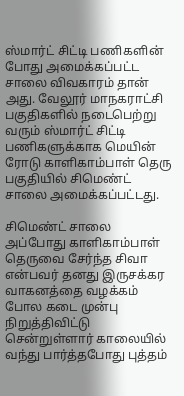ஸ்மார்ட் சிட்டி பணிகளின் போது அமைக்கப்பட்ட சாலை விவகாரம் தான் அது. வேலூர் மாநகராட்சி பகுதிகளில் நடைபெற்று வரும் ஸ்மார்ட் சிட்டி பணிகளுக்காக மெயின் ரோடு காளிகாம்பாள் தெரு பகுதியில் சிமெண்ட் சாலை அமைக்கப்பட்டது.

சிமெண்ட் சாலை
அப்போது காளிகாம்பாள் தெருவை சேர்ந்த சிவா என்பவர் தனது இருசக்கர வாகனத்தை வழக்கம் போல கடை முன்பு நிறுத்திவிட்டு சென்றுள்ளார் காலையில் வந்து பார்த்தபோது புத்தம்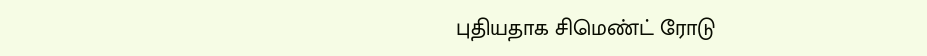புதியதாக சிமெண்ட் ரோடு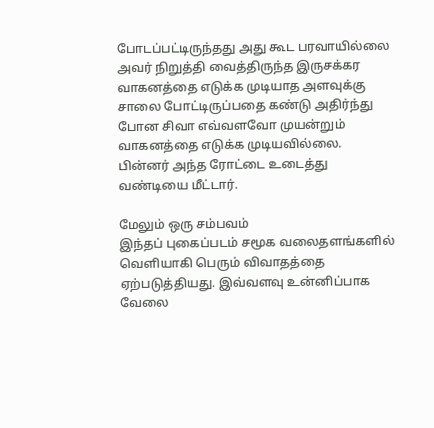போடப்பட்டிருந்தது அது கூட பரவாயில்லை அவர் நிறுத்தி வைத்திருந்த இருசக்கர வாகனத்தை எடுக்க முடியாத அளவுக்கு சாலை போட்டிருப்பதை கண்டு அதிர்ந்து போன சிவா எவ்வளவோ முயன்றும் வாகனத்தை எடுக்க முடியவில்லை. பின்னர் அந்த ரோட்டை உடைத்து வண்டியை மீட்டார்.

மேலும் ஒரு சம்பவம்
இந்தப் புகைப்படம் சமூக வலைதளங்களில் வெளியாகி பெரும் விவாதத்தை ஏற்படுத்தியது. இவ்வளவு உன்னிப்பாக வேலை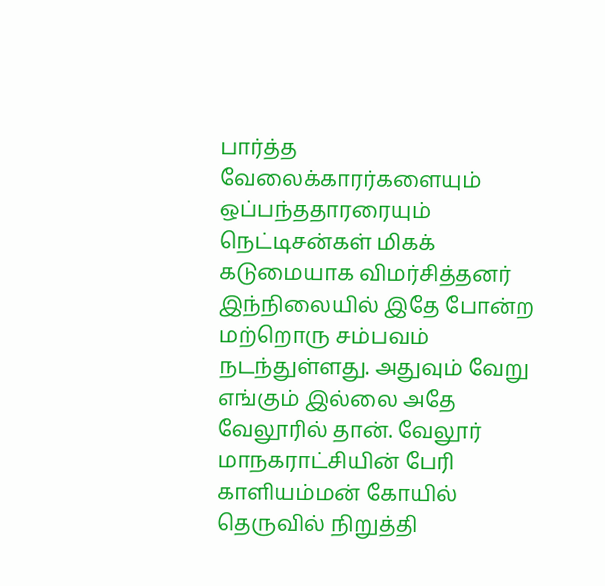பார்த்த வேலைக்காரர்களையும் ஒப்பந்ததாரரையும் நெட்டிசன்கள் மிகக் கடுமையாக விமர்சித்தனர் இந்நிலையில் இதே போன்ற மற்றொரு சம்பவம் நடந்துள்ளது. அதுவும் வேறு எங்கும் இல்லை அதே வேலூரில் தான். வேலூர் மாநகராட்சியின் பேரி காளியம்மன் கோயில் தெருவில் நிறுத்தி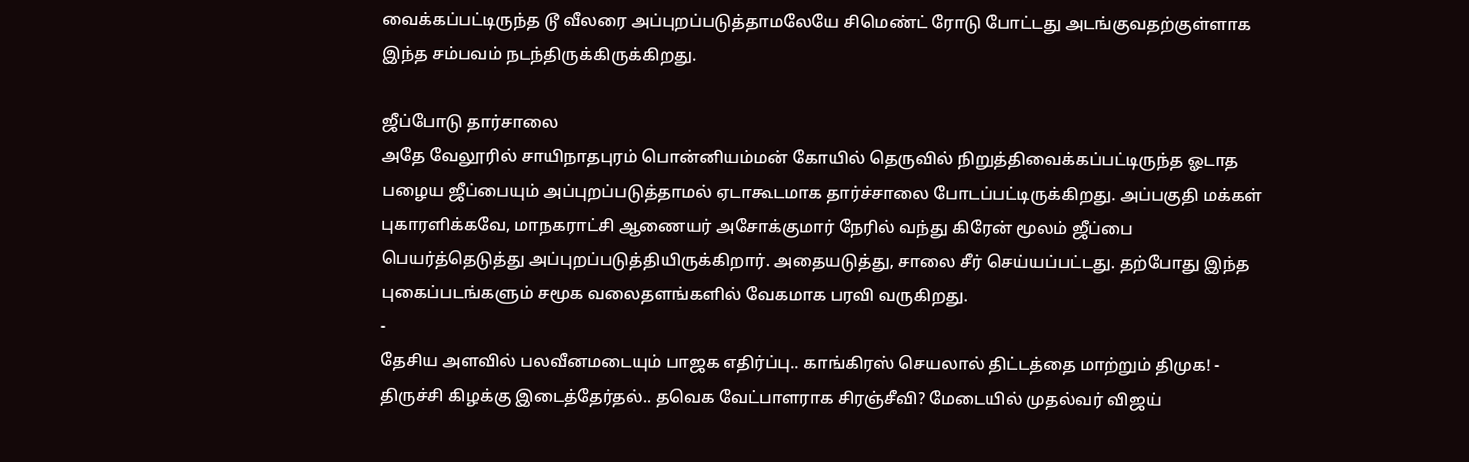வைக்கப்பட்டிருந்த டூ வீலரை அப்புறப்படுத்தாமலேயே சிமெண்ட் ரோடு போட்டது அடங்குவதற்குள்ளாக இந்த சம்பவம் நடந்திருக்கிருக்கிறது.

ஜீப்போடு தார்சாலை
அதே வேலூரில் சாயிநாதபுரம் பொன்னியம்மன் கோயில் தெருவில் நிறுத்திவைக்கப்பட்டிருந்த ஓடாத பழைய ஜீப்பையும் அப்புறப்படுத்தாமல் ஏடாகூடமாக தார்ச்சாலை போடப்பட்டிருக்கிறது. அப்பகுதி மக்கள் புகாரளிக்கவே, மாநகராட்சி ஆணையர் அசோக்குமார் நேரில் வந்து கிரேன் மூலம் ஜீப்பை பெயர்த்தெடுத்து அப்புறப்படுத்தியிருக்கிறார். அதையடுத்து, சாலை சீர் செய்யப்பட்டது. தற்போது இந்த புகைப்படங்களும் சமூக வலைதளங்களில் வேகமாக பரவி வருகிறது.
-
தேசிய அளவில் பலவீனமடையும் பாஜக எதிர்ப்பு.. காங்கிரஸ் செயலால் திட்டத்தை மாற்றும் திமுக! -
திருச்சி கிழக்கு இடைத்தேர்தல்.. தவெக வேட்பாளராக சிரஞ்சீவி? மேடையில் முதல்வர் விஜய்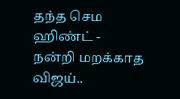தந்த செம ஹிண்ட் -
நன்றி மறக்காத விஜய்..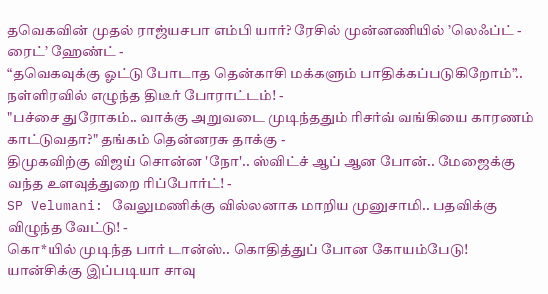தவெகவின் முதல் ராஜ்யசபா எம்பி யார்? ரேசில் முன்னணியில் ’லெஃப்ட் - ரைட்’ ஹேண்ட் -
“தவெகவுக்கு ஓட்டு போடாத தென்காசி மக்களும் பாதிக்கப்படுகிறோம்”.. நள்ளிரவில் எழுந்த திடீர் போராட்டம்! -
"பச்சை துரோகம்.. வாக்கு அறுவடை முடிந்ததும் ரிசர்வ் வங்கியை காரணம் காட்டுவதா?" தங்கம் தென்னரசு தாக்கு -
திமுகவிற்கு விஜய் சொன்ன 'நோ'.. ஸ்விட்ச் ஆப் ஆன போன்.. மேஜைக்கு வந்த உளவுத்துறை ரிப்போர்ட்! -
SP Velumani: வேலுமணிக்கு வில்லனாக மாறிய முனுசாமி.. பதவிக்கு விழுந்த வேட்டு! -
கொ*யில் முடிந்த பார் டான்ஸ்.. கொதித்துப் போன கோயம்பேடு! யான்சிக்கு இப்படியா சாவு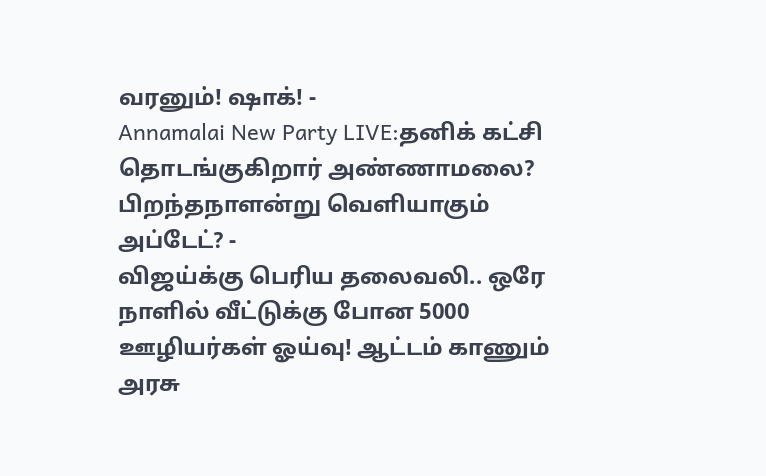வரனும்! ஷாக்! -
Annamalai New Party LIVE:தனிக் கட்சி தொடங்குகிறார் அண்ணாமலை? பிறந்தநாளன்று வெளியாகும் அப்டேட்? -
விஜய்க்கு பெரிய தலைவலி.. ஒரே நாளில் வீட்டுக்கு போன 5000 ஊழியர்கள் ஓய்வு! ஆட்டம் காணும் அரசு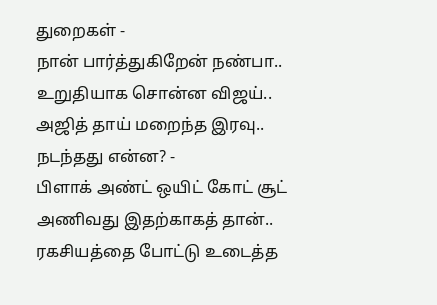துறைகள் -
நான் பார்த்துகிறேன் நண்பா.. உறுதியாக சொன்ன விஜய்.. அஜித் தாய் மறைந்த இரவு.. நடந்தது என்ன? -
பிளாக் அண்ட் ஒயிட் கோட் சூட் அணிவது இதற்காகத் தான்.. ரகசியத்தை போட்டு உடைத்த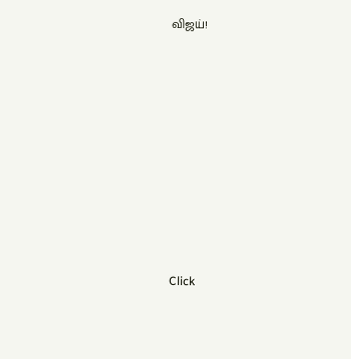விஜய்!












Click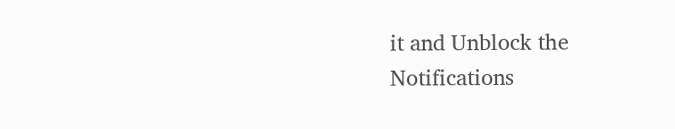it and Unblock the Notifications